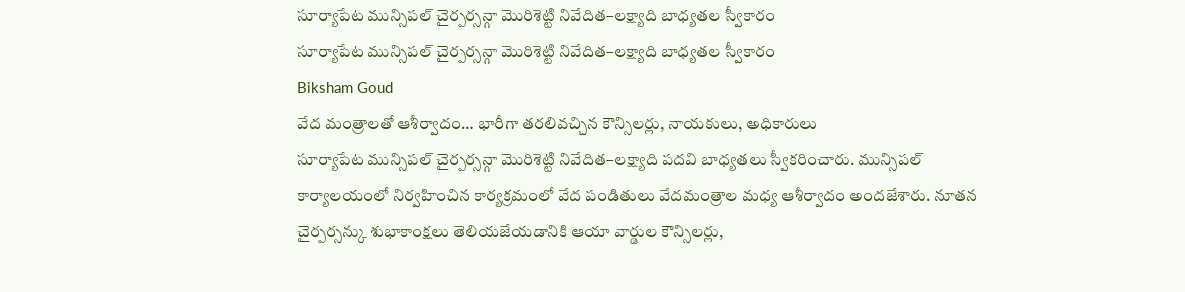సూర్యాపేట మున్సిపల్ చైర్పర్సన్గా మొరిశెట్టి నివేదిత–లక్ష్యాది బాధ్యతల స్వీకారం
సూర్యాపేట మున్సిపల్ చైర్పర్సన్గా మొరిశెట్టి నివేదిత–లక్ష్యాది బాధ్యతల స్వీకారం
Biksham Goud
వేద మంత్రాలతో ఆశీర్వాదం… భారీగా తరలివచ్చిన కౌన్సిలర్లు, నాయకులు, అధికారులు
సూర్యాపేట మున్సిపల్ చైర్పర్సన్గా మొరిశెట్టి నివేదిత–లక్ష్యాది పదవి బాధ్యతలు స్వీకరించారు. మున్సిపల్ కార్యాలయంలో నిర్వహించిన కార్యక్రమంలో వేద పండితులు వేదమంత్రాల మధ్య ఆశీర్వాదం అందజేశారు. నూతన చైర్పర్సన్కు శుభాకాంక్షలు తెలియజేయడానికి ఆయా వార్డుల కౌన్సిలర్లు,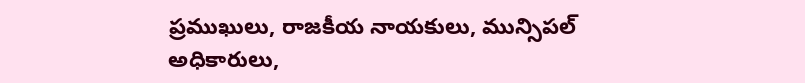ప్రముఖులు, రాజకీయ నాయకులు, మున్సిపల్ అధికారులు,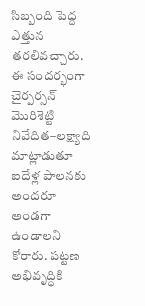సిబ్బంది పెద్ద ఎత్తున తరలివచ్చారు. ఈ సందర్భంగా చైర్పర్సన్ మొరిశెట్టి నివేదిత–లక్ష్యాది మాట్లాడుతూ ఐదేళ్ల పాలనకు అందరూ అండగా ఉండాలని కోరారు. పట్టణ అభివృద్ధికి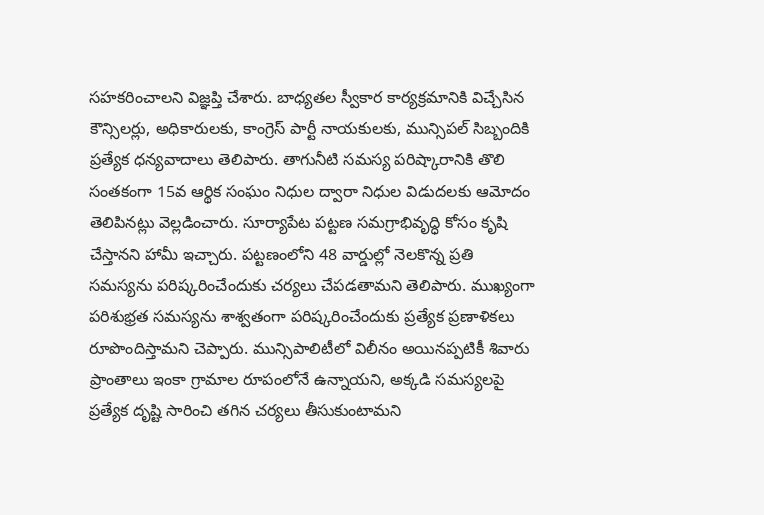సహకరించాలని విజ్ఞప్తి చేశారు. బాధ్యతల స్వీకార కార్యక్రమానికి విచ్చేసిన కౌన్సిలర్లు, అధికారులకు, కాంగ్రెస్ పార్టీ నాయకులకు, మున్సిపల్ సిబ్బందికి ప్రత్యేక ధన్యవాదాలు తెలిపారు. తాగునీటి సమస్య పరిష్కారానికి తొలి సంతకంగా 15వ ఆర్థిక సంఘం నిధుల ద్వారా నిధుల విడుదలకు ఆమోదం తెలిపినట్లు వెల్లడించారు. సూర్యాపేట పట్టణ సమగ్రాభివృద్ధి కోసం కృషి చేస్తానని హామీ ఇచ్చారు. పట్టణంలోని 48 వార్డుల్లో నెలకొన్న ప్రతి సమస్యను పరిష్కరించేందుకు చర్యలు చేపడతామని తెలిపారు. ముఖ్యంగా పరిశుభ్రత సమస్యను శాశ్వతంగా పరిష్కరించేందుకు ప్రత్యేక ప్రణాళికలు రూపొందిస్తామని చెప్పారు. మున్సిపాలిటీలో విలీనం అయినప్పటికీ శివారు ప్రాంతాలు ఇంకా గ్రామాల రూపంలోనే ఉన్నాయని, అక్కడి సమస్యలపై ప్రత్యేక దృష్టి సారించి తగిన చర్యలు తీసుకుంటామని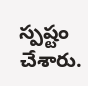స్పష్టం చేశారు.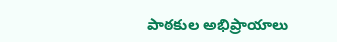పాఠకుల అభిప్రాయాలు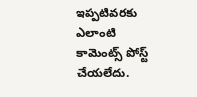ఇప్పటివరకు ఎలాంటి కామెంట్స్ పోస్ట్ చేయలేదు.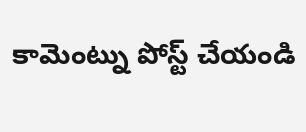కామెంట్ను పోస్ట్ చేయండి